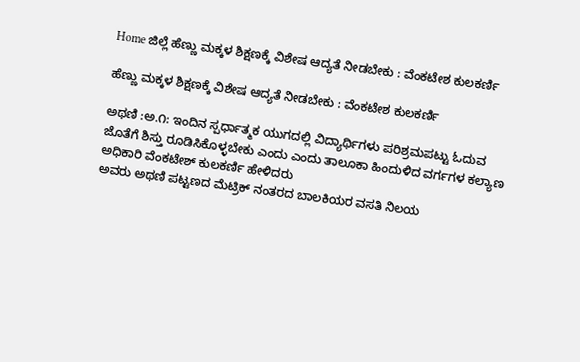Home ಜಿಲ್ಲೆ ಹೆಣ್ಣು ಮಕ್ಕಳ ಶಿಕ್ಷಣಕ್ಕೆ ವಿಶೇಷ ಆದ್ಯತೆ ನೀಡಬೇಕು : ವೆಂಕಟೇಶ ಕುಲಕರ್ಣಿ

ಹೆಣ್ಣು ಮಕ್ಕಳ ಶಿಕ್ಷಣಕ್ಕೆ ವಿಶೇಷ ಆದ್ಯತೆ ನೀಡಬೇಕು : ವೆಂಕಟೇಶ ಕುಲಕರ್ಣಿ

ಅಥಣಿ :ಅ.೧: ಇಂದಿನ ಸ್ಪರ್ಧಾತ್ಮಕ ಯುಗದಲ್ಲಿ ವಿದ್ಯಾರ್ಥಿಗಳು ಪರಿಶ್ರಮಪಟ್ಟು ಓದುವ ಜೊತೆಗೆ ಶಿಸ್ತು ರೂಡಿಸಿಕೊಳ್ಳಬೇಕು ಎಂದು ಎಂದು ತಾಲೂಕಾ ಹಿಂದುಳಿದ ವರ್ಗಗಳ ಕಲ್ಯಾಣ ಅಧಿಕಾರಿ ವೆಂಕಟೇಶ್ ಕುಲಕರ್ಣಿ ಹೇಳಿದರು
ಅವರು ಅಥಣಿ ಪಟ್ಟಣದ ಮೆಟ್ರಿಕ್ ನಂತರದ ಬಾಲಕಿಯರ ವಸತಿ ನಿಲಯ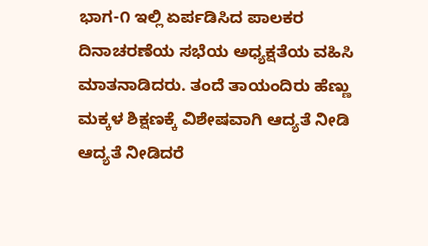ಭಾಗ-೧ ಇಲ್ಲಿ ಏರ್ಪಡಿಸಿದ ಪಾಲಕರ ದಿನಾಚರಣೆಯ ಸಭೆಯ ಅಧ್ಯಕ್ಷತೆಯ ವಹಿಸಿ ಮಾತನಾಡಿದರು. ತಂದೆ ತಾಯಂದಿರು ಹೆಣ್ಣು ಮಕ್ಕಳ ಶಿಕ್ಷಣಕ್ಕೆ ವಿಶೇಷವಾಗಿ ಆದ್ಯತೆ ನೀಡಿ ಆದ್ಯತೆ ನೀಡಿದರೆ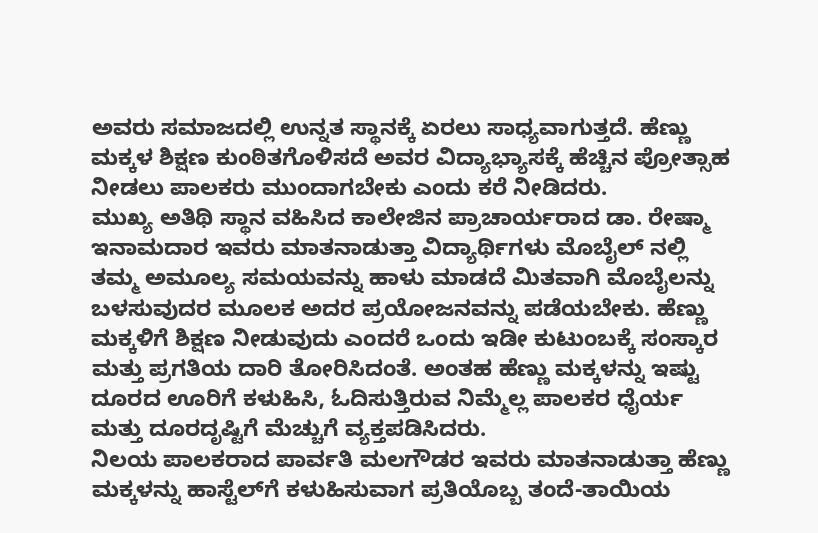ಅವರು ಸಮಾಜದಲ್ಲಿ ಉನ್ನತ ಸ್ಥಾನಕ್ಕೆ ಏರಲು ಸಾಧ್ಯವಾಗುತ್ತದೆ. ಹೆಣ್ಣು ಮಕ್ಕಳ ಶಿಕ್ಷಣ ಕುಂಠಿತಗೊಳಿಸದೆ ಅವರ ವಿದ್ಯಾಭ್ಯಾಸಕ್ಕೆ ಹೆಚ್ಚಿನ ಪ್ರೋತ್ಸಾಹ ನೀಡಲು ಪಾಲಕರು ಮುಂದಾಗಬೇಕು ಎಂದು ಕರೆ ನೀಡಿದರು.
ಮುಖ್ಯ ಅತಿಥಿ ಸ್ಥಾನ ವಹಿಸಿದ ಕಾಲೇಜಿನ ಪ್ರಾಚಾರ್ಯರಾದ ಡಾ. ರೇಷ್ಮಾ ಇನಾಮದಾರ ಇವರು ಮಾತನಾಡುತ್ತಾ ವಿದ್ಯಾರ್ಥಿಗಳು ಮೊಬೈಲ್ ನಲ್ಲಿ ತಮ್ಮ ಅಮೂಲ್ಯ ಸಮಯವನ್ನು ಹಾಳು ಮಾಡದೆ ಮಿತವಾಗಿ ಮೊಬೈಲನ್ನು ಬಳಸುವುದರ ಮೂಲಕ ಅದರ ಪ್ರಯೋಜನವನ್ನು ಪಡೆಯಬೇಕು. ಹೆಣ್ಣು ಮಕ್ಕಳಿಗೆ ಶಿಕ್ಷಣ ನೀಡುವುದು ಎಂದರೆ ಒಂದು ಇಡೀ ಕುಟುಂಬಕ್ಕೆ ಸಂಸ್ಕಾರ ಮತ್ತು ಪ್ರಗತಿಯ ದಾರಿ ತೋರಿಸಿದಂತೆ. ಅಂತಹ ಹೆಣ್ಣು ಮಕ್ಕಳನ್ನು ಇಷ್ಟು ದೂರದ ಊರಿಗೆ ಕಳುಹಿಸಿ, ಓದಿಸುತ್ತಿರುವ ನಿಮ್ಮೆಲ್ಲ ಪಾಲಕರ ಧೈರ್ಯ ಮತ್ತು ದೂರದೃಷ್ಟಿಗೆ ಮೆಚ್ಚುಗೆ ವ್ಯಕ್ತಪಡಿಸಿದರು.
ನಿಲಯ ಪಾಲಕರಾದ ಪಾರ್ವತಿ ಮಲಗೌಡರ ಇವರು ಮಾತನಾಡುತ್ತಾ ಹೆಣ್ಣು ಮಕ್ಕಳನ್ನು ಹಾಸ್ಟೆಲ್‌ಗೆ ಕಳುಹಿಸುವಾಗ ಪ್ರತಿಯೊಬ್ಬ ತಂದೆ-ತಾಯಿಯ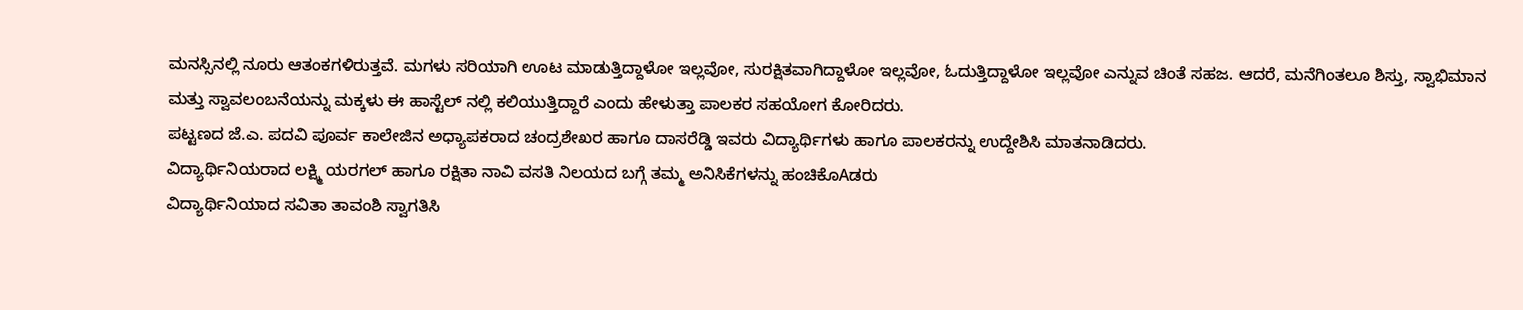ಮನಸ್ಸಿನಲ್ಲಿ ನೂರು ಆತಂಕಗಳಿರುತ್ತವೆ. ಮಗಳು ಸರಿಯಾಗಿ ಊಟ ಮಾಡುತ್ತಿದ್ದಾಳೋ ಇಲ್ಲವೋ, ಸುರಕ್ಷಿತವಾಗಿದ್ದಾಳೋ ಇಲ್ಲವೋ, ಓದುತ್ತಿದ್ದಾಳೋ ಇಲ್ಲವೋ ಎನ್ನುವ ಚಿಂತೆ ಸಹಜ. ಆದರೆ, ಮನೆಗಿಂತಲೂ ಶಿಸ್ತು, ಸ್ವಾಭಿಮಾನ ಮತ್ತು ಸ್ವಾವಲಂಬನೆಯನ್ನು ಮಕ್ಕಳು ಈ ಹಾಸ್ಟೆಲ್ ನಲ್ಲಿ ಕಲಿಯುತ್ತಿದ್ದಾರೆ ಎಂದು ಹೇಳುತ್ತಾ ಪಾಲಕರ ಸಹಯೋಗ ಕೋರಿದರು.
ಪಟ್ಟಣದ ಜೆ.ಎ. ಪದವಿ ಪೂರ್ವ ಕಾಲೇಜಿನ ಅಧ್ಯಾಪಕರಾದ ಚಂದ್ರಶೇಖರ ಹಾಗೂ ದಾಸರೆಡ್ಡಿ ಇವರು ವಿದ್ಯಾರ್ಥಿಗಳು ಹಾಗೂ ಪಾಲಕರನ್ನು ಉದ್ದೇಶಿಸಿ ಮಾತನಾಡಿದರು.
ವಿದ್ಯಾರ್ಥಿನಿಯರಾದ ಲಕ್ಷ್ಮಿ ಯರಗಲ್ ಹಾಗೂ ರಕ್ಷಿತಾ ನಾವಿ ವಸತಿ ನಿಲಯದ ಬಗ್ಗೆ ತಮ್ಮ ಅನಿಸಿಕೆಗಳನ್ನು ಹಂಚಿಕೊAಡರು
ವಿದ್ಯಾರ್ಥಿನಿಯಾದ ಸವಿತಾ ತಾವಂಶಿ ಸ್ವಾಗತಿಸಿ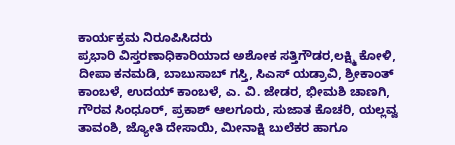ಕಾರ್ಯಕ್ರಮ ನಿರೂಪಿಸಿದರು
ಪ್ರಭಾರಿ ವಿಸ್ತರಣಾಧಿಕಾರಿಯಾದ ಅಶೋಕ ಸತ್ತಿಗೌಡರ,ಲಕ್ಷ್ಮಿ ಕೋಳಿ, ದೀಪಾ ಕನಮಡಿ, ಬಾಬುಸಾಬ್ ಗಸ್ತಿ, ಸಿಎಸ್ ಯಡ್ರಾವಿ, ಶ್ರೀಕಾಂತ್ ಕಾಂಬಳೆ, ಉದಯ್ ಕಾಂಬಳೆ, ಎ. ವಿ. ಜೇಡರ, ಭೀಮಶಿ ಚಾಣಗಿ, ಗೌರವ ಸಿಂಧೂರ್, ಪ್ರಕಾಶ್ ಆಲಗೂರು, ಸುಜಾತ ಕೊಚರಿ, ಯಲ್ಲವ್ವ ತಾವಂಶಿ, ಜ್ಯೋತಿ ದೇಸಾಯಿ, ಮೀನಾಕ್ಷಿ ಬುಲೆಕರ ಹಾಗೂ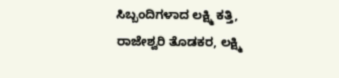ಸಿಬ್ಬಂದಿಗಳಾದ ಲಕ್ಷ್ಮಿ ಕತ್ತಿ, ರಾಜೇಶ್ವರಿ ತೊಡಕರ, ಲಕ್ಷ್ಮಿ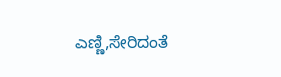ಎಣ್ಣಿ,ಸೇರಿದಂತೆ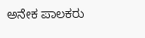ಅನೇಕ ಪಾಲಕರು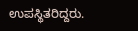ಉಪಸ್ಥಿತರಿದ್ದರು.